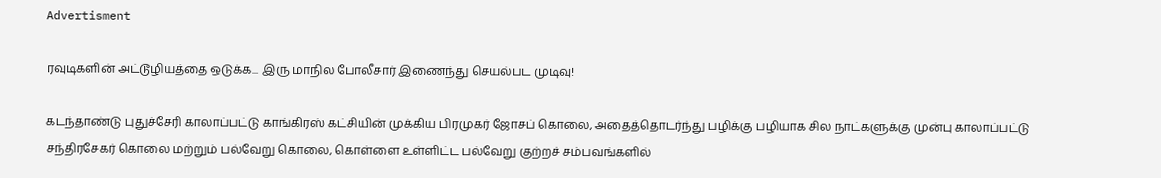Advertisment

ரவுடிகளின் அட்டூழியத்தை ஒடுக்க... இரு மாநில போலீசார் இணைந்து செயல்பட முடிவு!

கடந்தாண்டு புதுச்சேரி காலாப்பட்டு காங்கிரஸ் கட்சியின் முக்கிய பிரமுகர் ஜோசப் கொலை, அதைத்தொடர்ந்து பழிக்கு பழியாக சில நாட்களுக்கு முன்பு காலாப்பட்டு சந்திரசேகர் கொலை மற்றும் பல்வேறு கொலை, கொள்ளை உள்ளிட்ட பல்வேறு குற்றச் சம்பவங்களில்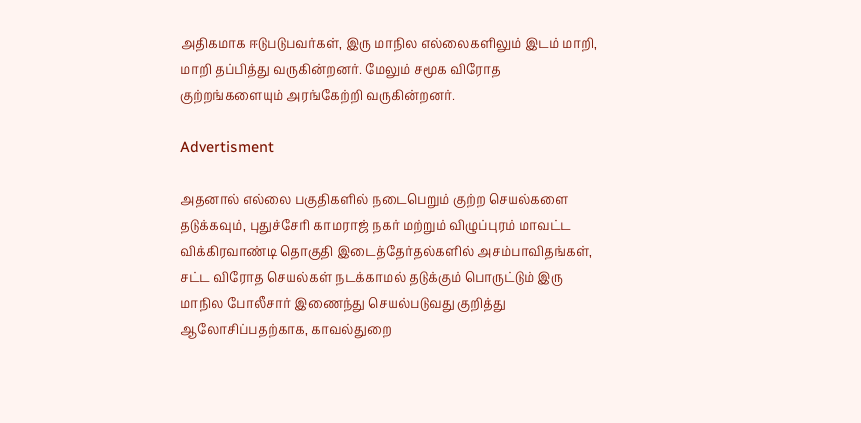அதிகமாக ஈடுபடுபவர்கள், இரு மாநில எல்லைகளிலும் இடம் மாறி, மாறி தப்பித்து வருகின்றனர். மேலும் சமூக விரோத குற்றங்களையும் அரங்கேற்றி வருகின்றனர்.

Advertisment

அதனால் எல்லை பகுதிகளில் நடைபெறும் குற்ற செயல்களை தடுக்கவும், புதுச்சேரி காமராஜ் நகர் மற்றும் விழுப்புரம் மாவட்ட விக்கிரவாண்டி தொகுதி இடைத்தேர்தல்களில் அசம்பாவிதங்கள், சட்ட விரோத செயல்கள் நடக்காமல் தடுக்கும் பொருட்டும் இரு மாநில போலீசார் இணைந்து செயல்படுவது குறித்து ஆலோசிப்பதற்காக, காவல்துறை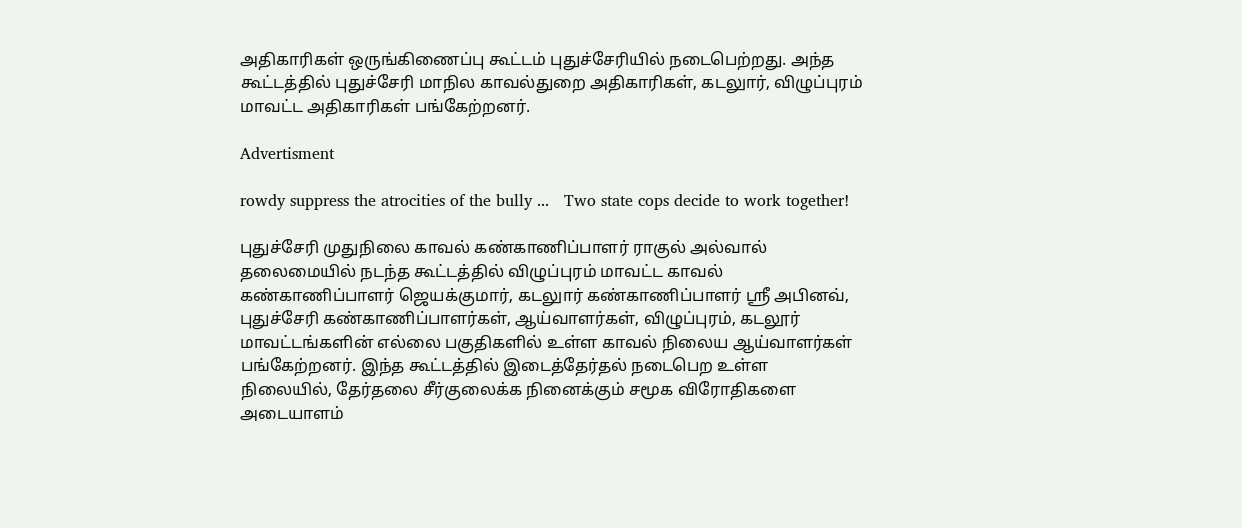அதிகாரிகள் ஒருங்கிணைப்பு கூட்டம் புதுச்சேரியில் நடைபெற்றது. அந்த கூட்டத்தில் புதுச்சேரி மாநில காவல்துறை அதிகாரிகள், கடலுார், விழுப்புரம் மாவட்ட அதிகாரிகள் பங்கேற்றனர்.

Advertisment

rowdy suppress the atrocities of the bully ...   Two state cops decide to work together!

புதுச்சேரி முதுநிலை காவல் கண்காணிப்பாளர் ராகுல் அல்வால் தலைமையில் நடந்த கூட்டத்தில் விழுப்புரம் மாவட்ட காவல் கண்காணிப்பாளர் ஜெயக்குமார், கடலுார் கண்காணிப்பாளர் ஸ்ரீ அபினவ், புதுச்சேரி கண்காணிப்பாளர்கள், ஆய்வாளர்கள், விழுப்புரம், கடலூர் மாவட்டங்களின் எல்லை பகுதிகளில் உள்ள காவல் நிலைய ஆய்வாளர்கள் பங்கேற்றனர். இந்த கூட்டத்தில் இடைத்தேர்தல் நடைபெற உள்ள நிலையில், தேர்தலை சீர்குலைக்க நினைக்கும் சமூக விரோதிகளை அடையாளம்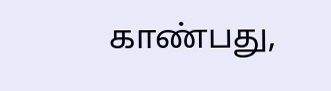காண்பது,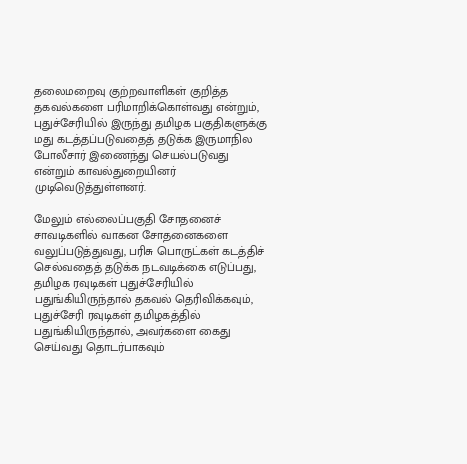தலைமறைவு குற்றவாளிகள் குறித்த தகவல்களை பரிமாறிக்கொள்வது என்றும், புதுச்சேரியில் இருந்து தமிழக பகுதிகளுக்கு மது கடத்தப்படுவதைத் தடுக்க இருமாநில போலீசார் இணைந்து செயல்படுவது என்றும் காவல்துறையினர் முடிவெடுத்துள்ளனர்.

மேலும் எல்லைப்பகுதி சோதனைச் சாவடிகளில் வாகன சோதனைகளை வலுப்படுத்துவது, பரிசு பொருட்கள் கடத்திச் செல்வதைத் தடுக்க நடவடிக்கை எடுப்பது, தமிழக ரவுடிகள் புதுச்சேரியில் பதுங்கியிருந்தால் தகவல் தெரிவிக்கவும், புதுச்சேரி ரவுடிகள் தமிழகத்தில் பதுங்கியிருந்தால், அவர்களை கைது செய்வது தொடர்பாகவும்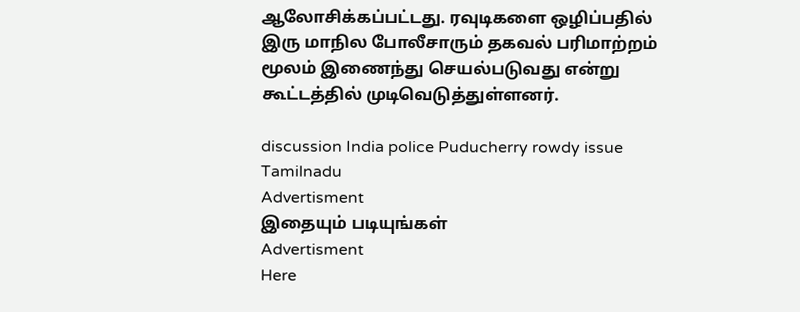ஆலோசிக்கப்பட்டது. ரவுடிகளை ஒழிப்பதில் இரு மாநில போலீசாரும் தகவல் பரிமாற்றம் மூலம் இணைந்து செயல்படுவது என்று கூட்டத்தில் முடிவெடுத்துள்ளனர்.

discussion India police Puducherry rowdy issue Tamilnadu
Advertisment
இதையும் படியுங்கள்
Advertisment
Here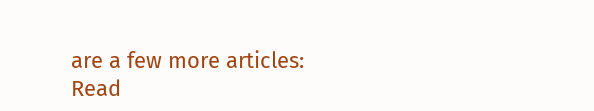are a few more articles:
Read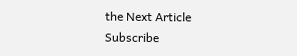the Next Article
Subscribe